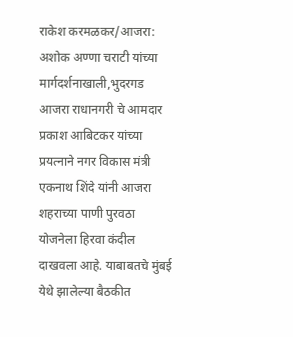राकेश करमळकर/आजरा:
अशोक अण्णा चराटी यांच्या मार्गदर्शनाखाली,भुदरगड आजरा राधानगरी चे आमदार प्रकाश आबिटकर यांच्या प्रयत्नाने नगर विकास मंत्री एकनाथ शिंदे यांनी आजरा शहराच्या पाणी पुरवठा योजनेला हिरवा कंदील दाखवला आहे. याबाबतचे मुंबई येथे झालेल्या बैठकीत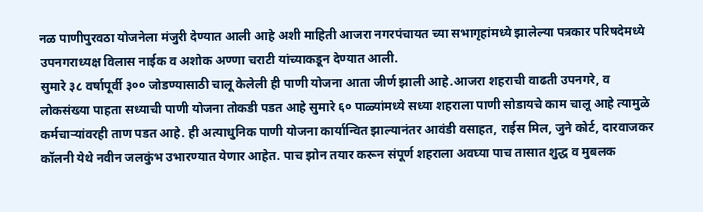नळ पाणीपुरवठा योजनेला मंजुरी देण्यात आली आहे अशी माहिती आजरा नगरपंचायत च्या सभागृहांमध्ये झालेल्या पत्रकार परिषदेमध्ये उपनगराध्यक्ष विलास नाईक व अशोक अण्णा चराटी यांच्याकडून देण्यात आली.
सुमारे ३८ वर्षापूर्वी ३०० जोडण्यासाठी चालू केलेली ही पाणी योजना आता जीर्ण झाली आहे.आजरा शहराची वाढती उपनगरे, व लोकसंख्या पाहता सध्याची पाणी योजना तोकडी पडत आहे सुमारे ६० पाळ्यांमध्ये सध्या शहराला पाणी सोडायचे काम चालू आहे त्यामुळे कर्मचाऱ्यांवरही ताण पडत आहे. ही अत्याधुनिक पाणी योजना कार्यान्वित झाल्यानंतर आवंडी वसाहत, राईस मिल, जुने कोर्ट, दारवाजकर कॉलनी येथे नवीन जलकुंभ उभारण्यात येणार आहेत. पाच झोन तयार करून संपूर्ण शहराला अवघ्या पाच तासात शुद्ध व मुबलक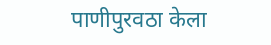पाणीपुरवठा केला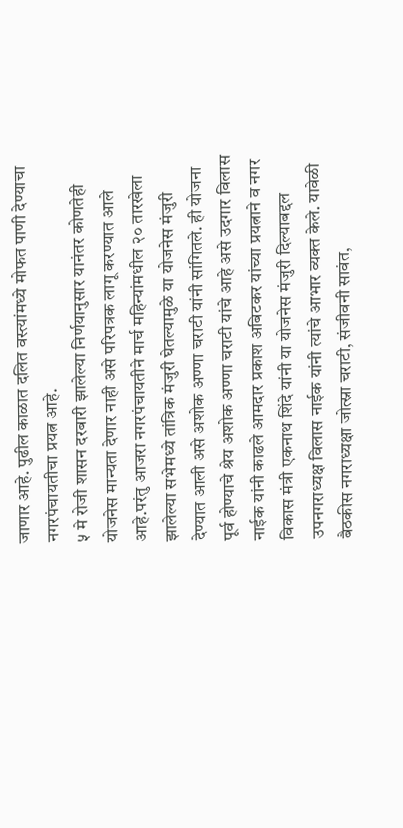जाणार आहे. पुढील काळात दलित वस्त्यांमध्ये मोफत पाणी देण्याचा नगरपंचायतीचा प्रयत्न आहे.
५ मे रोजी शासन दरबारी झालेल्या निर्णयानुसार यानंतर कोणतेही योजनेस मान्यता देणार नाही असे परिपत्रक लागू करण्यात आले आहे.परंतु आजरा नगरपंचायतीने मार्च महिन्यांमधील २० तारखेला झालेल्या सभेमध्ये तांत्रिक मंजुरी घेतल्यामुळे या योजनेस मंजुरी देण्यात आली असे अशोक अण्णा चराटी यांनी सांगितले. ही योजना पूर्व होण्याचे श्रेय अशोक अण्णा चराटी यांचे आहे असे उदगार विलास नाईक यांनी काढले आमदार प्रकाश अबिटकर यांच्या प्रयत्नाने व नगर विकास मंत्री एकनाथ शिंदे यांनी या योजनेस मंजुरी दिल्याबद्दल उपनगराध्यक्ष विलास नाईक यांनी त्यांचे आभार व्यक्त केले. यावेळी बैठकीस नगराध्यक्षा जोत्स्ना चराटी, संजीवनी सावंत,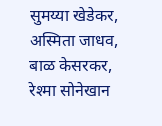सुमय्या खेडेकर, अस्मिता जाधव, बाळ केसरकर, रेश्मा सोनेखान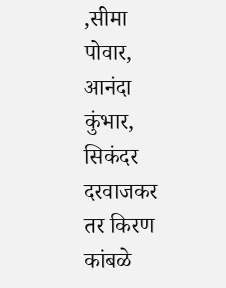,सीमा पोवार, आनंदा कुंभार, सिकंदर दरवाजकर तर किरण कांबळे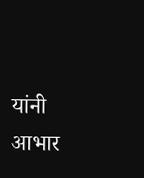यांनी आभार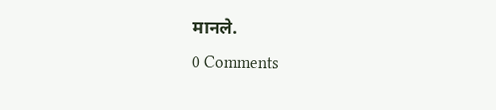मानले.
0 Comments